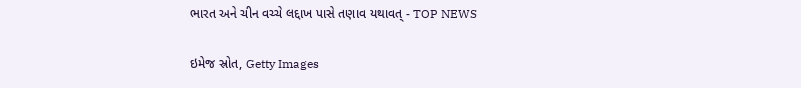ભારત અને ચીન વચ્ચે લદ્દાખ પાસે તણાવ યથાવત્ - TOP NEWS

ઇમેજ સ્રોત, Getty Images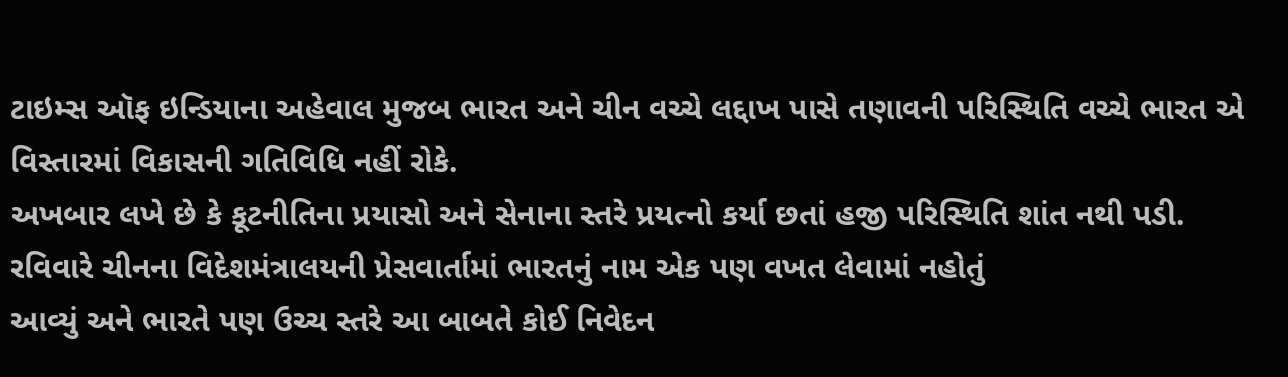ટાઇમ્સ ઑફ ઇન્ડિયાના અહેવાલ મુજબ ભારત અને ચીન વચ્ચે લદ્દાખ પાસે તણાવની પરિસ્થિતિ વચ્ચે ભારત એ વિસ્તારમાં વિકાસની ગતિવિધિ નહીં રોકે.
અખબાર લખે છે કે કૂટનીતિના પ્રયાસો અને સેનાના સ્તરે પ્રયત્નો કર્યા છતાં હજી પરિસ્થિતિ શાંત નથી પડી.
રવિવારે ચીનના વિદેશમંત્રાલયની પ્રેસવાર્તામાં ભારતનું નામ એક પણ વખત લેવામાં નહોતું
આવ્યું અને ભારતે પણ ઉચ્ચ સ્તરે આ બાબતે કોઈ નિવેદન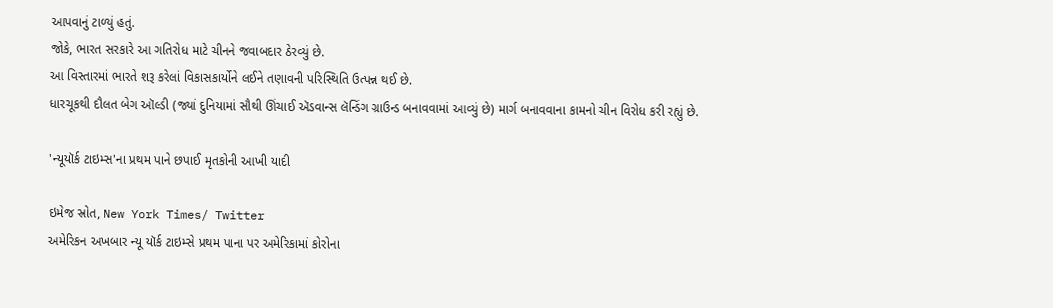આપવાનું ટાળ્યું હતું.
જોકે, ભારત સરકારે આ ગતિરોધ માટે ચીનને જવાબદાર ઠેરવ્યું છે.
આ વિસ્તારમાં ભારતે શરૂ કરેલાં વિકાસકાર્યોને લઈને તણાવની પરિસ્થિતિ ઉત્પન્ન થઈ છે.
ધારચૂકથી દૌલત બેગ ઑલ્ડી (જ્યાં દુનિયામાં સૌથી ઊંચાઈ ઍડવાન્સ લૅન્ડિંગ ગ્રાઉન્ડ બનાવવામાં આવ્યું છે) માર્ગ બનાવવાના કામનો ચીન વિરોધ કરી રહ્યું છે.

'ન્યૂયૉર્ક ટાઇમ્સ'ના પ્રથમ પાને છપાઈ મૃતકોની આખી યાદી

ઇમેજ સ્રોત, New York Times/ Twitter
અમેરિકન અખબાર ન્યૂ યૉર્ક ટાઇમ્સે પ્રથમ પાના પર અમેરિકામાં કોરોના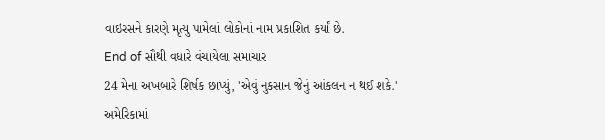વાઇરસને કારણે મૃત્યુ પામેલાં લોકોનાં નામ પ્રકાશિત કર્યાં છે.
End of સૌથી વધારે વંચાયેલા સમાચાર
24 મેના અખબારે શિર્ષક છાપ્યું, 'એવું નુકસાન જેનું આંકલન ન થઈ શકે.'
અમેરિકામાં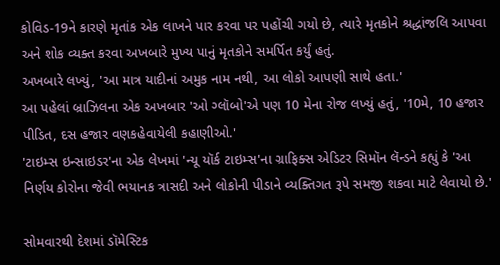કોવિડ-19ને કારણે મૃતાંક એક લાખને પાર કરવા પર પહોંચી ગયો છે, ત્યારે મૃતકોને શ્રદ્ધાંજલિ આપવા અને શોક વ્યક્ત કરવા અખબારે મુખ્ય પાનું મૃતકોને સમર્પિત કર્યું હતું.
અખબારે લખ્યું, 'આ માત્ર યાદીનાં અમુક નામ નથી, આ લોકો આપણી સાથે હતા.'
આ પહેલાં બ્રાઝિલના એક અખબાર 'ઓ ગ્લૉબો'એ પણ 10 મેના રોજ લખ્યું હતું, '10મે, 10 હજાર પીડિત, દસ હજાર વણકહેવાયેલી કહાણીઓ.'
'ટાઇમ્સ ઇન્સાઇડર'ના એક લેખમાં 'ન્યૂ યૉર્ક ટાઇમ્સ'ના ગ્રાફિક્સ એડિટર સિમૉન લૅન્ડને કહ્યું કે 'આ નિર્ણય કોરોના જેવી ભયાનક ત્રાસદી અને લોકોની પીડાને વ્યક્તિગત રૂપે સમજી શકવા માટે લેવાયો છે.'

સોમવારથી દેશમાં ડૉમેસ્ટિક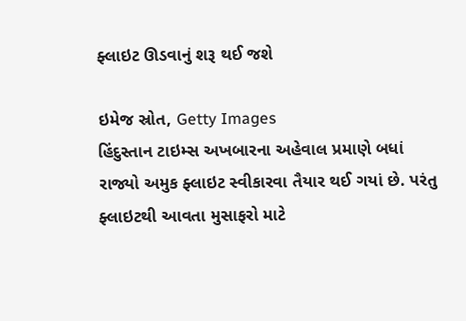ફ્લાઇટ ઊડવાનું શરૂ થઈ જશે

ઇમેજ સ્રોત, Getty Images
હિંદુસ્તાન ટાઇમ્સ અખબારના અહેવાલ પ્રમાણે બધાં રાજ્યો અમુક ફ્લાઇટ સ્વીકારવા તૈયાર થઈ ગયાં છે. પરંતુ ફ્લાઇટથી આવતા મુસાફરો માટે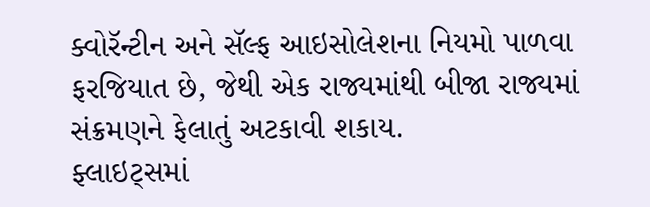ક્વોરૅન્ટીન અને સૅલ્ફ આઇસોલેશના નિયમો પાળવા ફરજિયાત છે, જેથી એક રાજ્યમાંથી બીજા રાજ્યમાં સંક્રમણને ફેલાતું અટકાવી શકાય.
ફ્લાઇટ્સમાં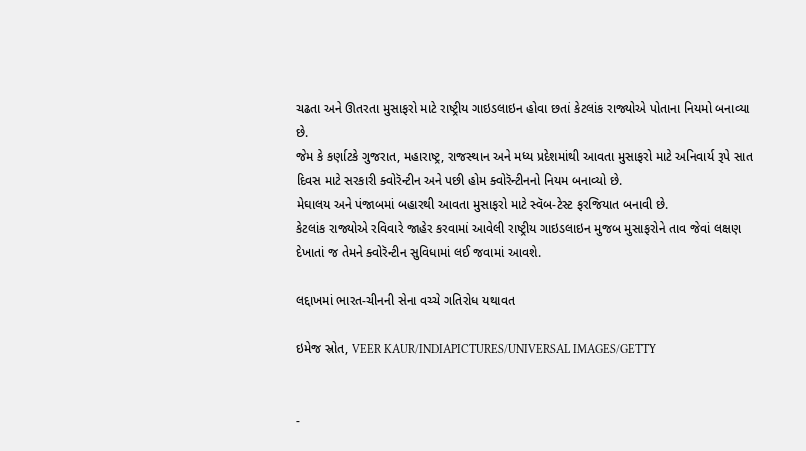ચઢતા અને ઊતરતા મુસાફરો માટે રાષ્ટ્રીય ગાઇડલાઇન હોવા છતાં કેટલાંક રાજ્યોએ પોતાના નિયમો બનાવ્યા છે.
જેમ કે કર્ણાટકે ગુજરાત, મહારાષ્ટ્ર, રાજસ્થાન અને મધ્ય પ્રદેશમાંથી આવતા મુસાફરો માટે અનિવાર્ય રૂપે સાત દિવસ માટે સરકારી ક્વોરૅન્ટીન અને પછી હોમ ક્વોરૅન્ટીનનો નિયમ બનાવ્યો છે.
મેઘાલય અને પંજાબમાં બહારથી આવતા મુસાફરો માટે સ્વૅબ-ટેસ્ટ ફરજિયાત બનાવી છે.
કેટલાંક રાજ્યોએ રવિવારે જાહેર કરવામાં આવેલી રાષ્ટ્રીય ગાઇડલાઇન મુજબ મુસાફરોને તાવ જેવાં લક્ષણ દેખાતાં જ તેમને ક્વોરૅન્ટીન સુવિધામાં લઈ જવામાં આવશે.

લદ્દાખમાં ભારત-ચીનની સેના વચ્ચે ગતિરોધ યથાવત

ઇમેજ સ્રોત, VEER KAUR/INDIAPICTURES/UNIVERSAL IMAGES/GETTY


-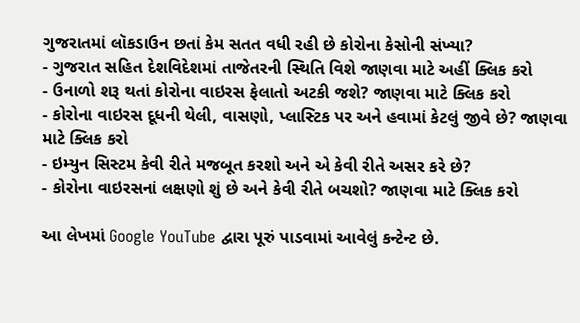ગુજરાતમાં લૉકડાઉન છતાં કેમ સતત વધી રહી છે કોરોના કેસોની સંખ્યા?
- ગુજરાત સહિત દેશવિદેશમાં તાજેતરની સ્થિતિ વિશે જાણવા માટે અહીં ક્લિક કરો
- ઉનાળો શરૂ થતાં કોરોના વાઇરસ ફેલાતો અટકી જશે? જાણવા માટે ક્લિક કરો
- કોરોના વાઇરસ દૂધની થેલી, વાસણો, પ્લાસ્ટિક પર અને હવામાં કેટલું જીવે છે? જાણવા માટે ક્લિક કરો
- ઇમ્યુન સિસ્ટમ કેવી રીતે મજબૂત કરશો અને એ કેવી રીતે અસર કરે છે?
- કોરોના વાઇરસનાં લક્ષણો શું છે અને કેવી રીતે બચશો? જાણવા માટે ક્લિક કરો

આ લેખમાં Google YouTube દ્વારા પૂરું પાડવામાં આવેલું કન્ટેન્ટ છે.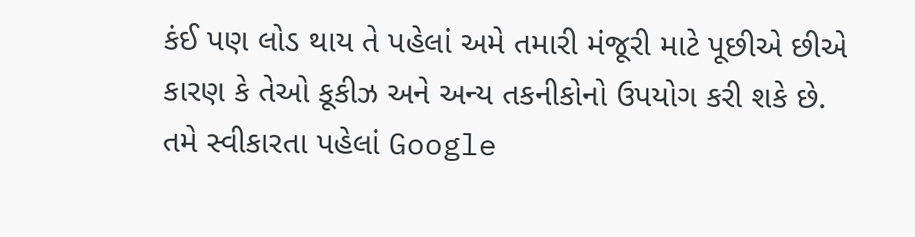કંઈ પણ લોડ થાય તે પહેલાં અમે તમારી મંજૂરી માટે પૂછીએ છીએ કારણ કે તેઓ કૂકીઝ અને અન્ય તકનીકોનો ઉપયોગ કરી શકે છે. તમે સ્વીકારતા પહેલાં Google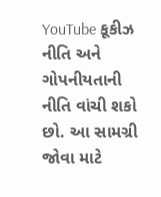YouTube કૂકીઝ નીતિ અને ગોપનીયતાની નીતિ વાંચી શકો છો. આ સામગ્રી જોવા માટે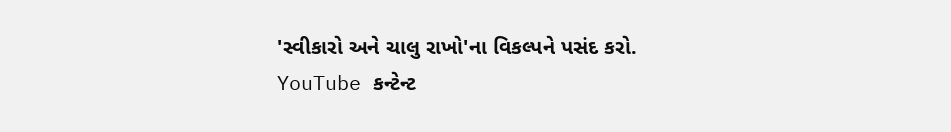'સ્વીકારો અને ચાલુ રાખો'ના વિકલ્પને પસંદ કરો.
YouTube કન્ટેન્ટ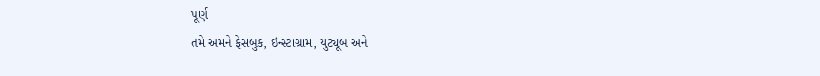પૂર્ણ
તમે અમને ફેસબુક, ઇન્સ્ટાગ્રામ, યુટ્યૂબ અને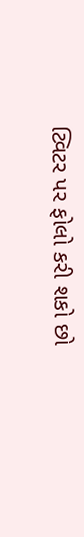ટ્વિટર પર ફોલો કરી શકો છો